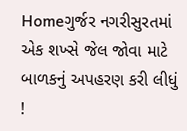Homeગુર્જર નગરીસુરતમાં એક શખ્સે જેલ જોવા માટે બાળકનું અપહરણ કરી લીધું !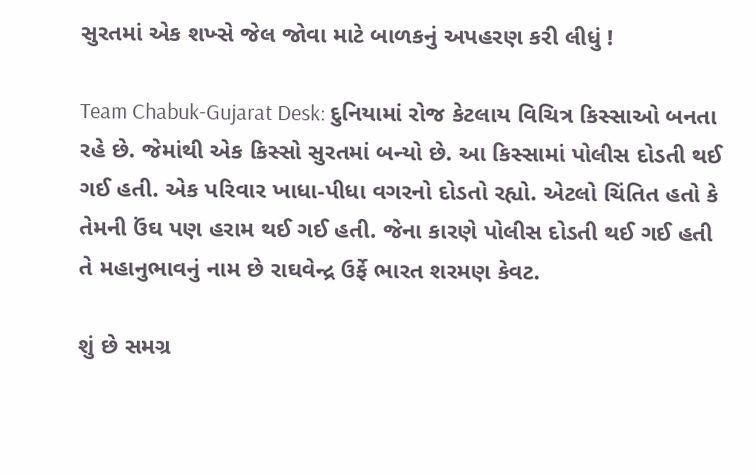સુરતમાં એક શખ્સે જેલ જોવા માટે બાળકનું અપહરણ કરી લીધું !

Team Chabuk-Gujarat Desk: દુનિયામાં રોજ કેટલાય વિચિત્ર કિસ્સાઓ બનતા રહે છે. જેમાંથી એક કિસ્સો સુરતમાં બન્યો છે. આ કિસ્સામાં પોલીસ દોડતી થઈ ગઈ હતી. એક પરિવાર ખાધા-પીધા વગરનો દોડતો રહ્યો. એટલો ચિંતિત હતો કે તેમની ઉંઘ પણ હરામ થઈ ગઈ હતી. જેના કારણે પોલીસ દોડતી થઈ ગઈ હતી તે મહાનુભાવનું નામ છે રાઘવેન્દ્ર ઉર્ફે ભારત શરમણ કેવટ.

શું છે સમગ્ર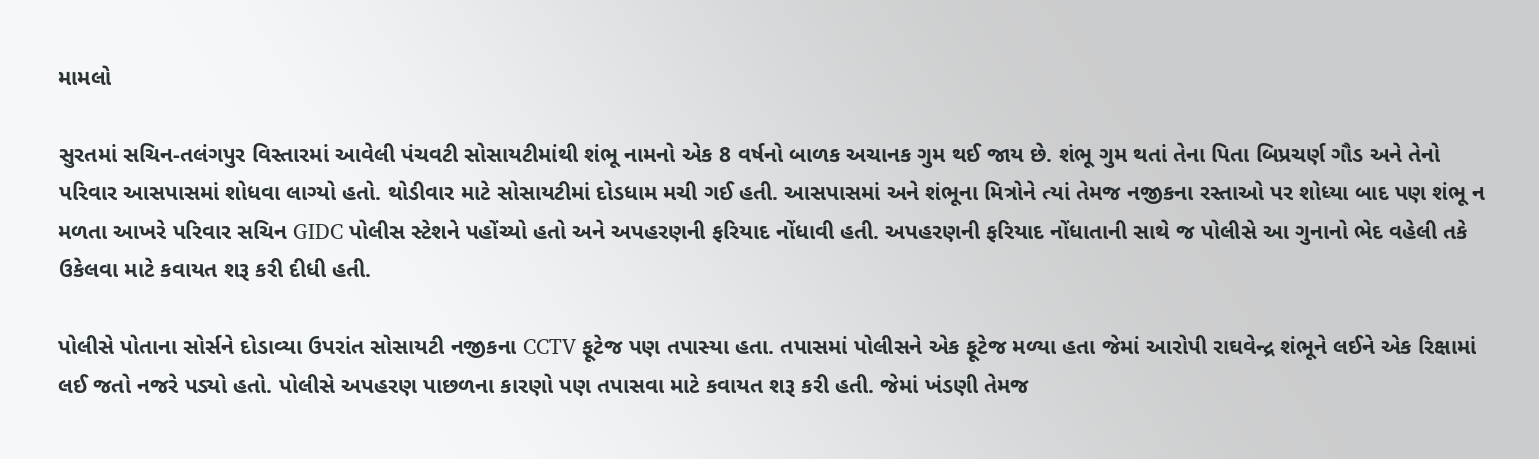મામલો

સુરતમાં સચિન-તલંગપુર વિસ્તારમાં આવેલી પંચવટી સોસાયટીમાંથી શંભૂ નામનો એક 8 વર્ષનો બાળક અચાનક ગુમ થઈ જાય છે. શંભૂ ગુમ થતાં તેના પિતા બિપ્રચર્ણ ગૌડ અને તેનો પરિવાર આસપાસમાં શોધવા લાગ્યો હતો. થોડીવાર માટે સોસાયટીમાં દોડધામ મચી ગઈ હતી. આસપાસમાં અને શંભૂના મિત્રોને ત્યાં તેમજ નજીકના રસ્તાઓ પર શોધ્યા બાદ પણ શંભૂ ન મળતા આખરે પરિવાર સચિન GIDC પોલીસ સ્ટેશને પહોંચ્યો હતો અને અપહરણની ફરિયાદ નોંધાવી હતી. અપહરણની ફરિયાદ નોંધાતાની સાથે જ પોલીસે આ ગુનાનો ભેદ વહેલી તકે ઉકેલવા માટે કવાયત શરૂ કરી દીધી હતી.

પોલીસે પોતાના સોર્સને દોડાવ્યા ઉપરાંત સોસાયટી નજીકના CCTV ફૂટેજ પણ તપાસ્યા હતા. તપાસમાં પોલીસને એક ફૂટેજ મળ્યા હતા જેમાં આરોપી રાઘવેન્દ્ર શંભૂને લઈને એક રિક્ષામાં લઈ જતો નજરે પડ્યો હતો. પોલીસે અપહરણ પાછળના કારણો પણ તપાસવા માટે કવાયત શરૂ કરી હતી. જેમાં ખંડણી તેમજ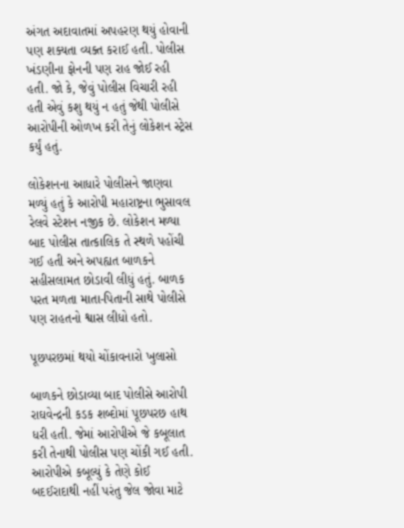અંગત અદાવાતમાં અપહરણ થયું હોવાની પણ શક્યતા વ્યક્ત કરાઈ હતી. પોલીસ ખંડણીના ફોનની પણ રાહ જોઈ રહી હતી. જો કે, જેવું પોલીસ વિચારી રહી હતી એવું કશુ થયું ન હતું જેથી પોલીસે આરોપીની ઓળખ કરી તેનું લોકેશન સ્ટ્રેસ કર્યું હતું.

લોકેશનના આધારે પોલીસને જાણવા મળ્યું હતું કે આરોપી મહારાષ્ટ્રના ભુસાવલ રેલવે સ્ટેશન નજીક છે. લોકેશન મળ્યા બાદ પોલીસ તાત્કાલિક તે સ્થળે પહોંચી ગઈ હતી અને અપહ્યત બાળકને સહીસલામત છોડાવી લીધું હતું. બાળક પરત મળતા માતા-પિતાની સાથે પોલીસે પણ રાહતનો શ્વાસ લીધો હતો.

પૂછપરછમાં થયો ચોંકાવનારો ખુલાસો

બાળકને છોડાવ્યા બાદ પોલીસે આરોપી રાઘવેન્દ્રની કડક શબ્દોમાં પૂછપરછ હાથ ધરી હતી. જેમાં આરોપીએ જે કબૂલાત કરી તેનાથી પોલીસ પણ ચોંકી ગઈ હતી. આરોપીએ કબૂલ્યું કે તેણે કોઈ બદઈરાદાથી નહીં પરંતુ જેલ જોવા માટે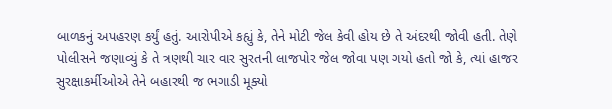બાળકનું અપહરણ કર્યું હતું. આરોપીએ કહ્યું કે, તેને મોટી જેલ કેવી હોય છે તે અંદરથી જોવી હતી. તેણે પોલીસને જણાવ્યું કે તે ત્રણથી ચાર વાર સુરતની લાજપોર જેલ જોવા પણ ગયો હતો જો કે, ત્યાં હાજર સુરક્ષાકર્મીઓએ તેને બહારથી જ ભગાડી મૂક્યો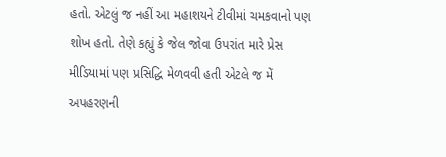હતો. એટલું જ નહીં આ મહાશયને ટીવીમાં ચમકવાનો પણ શોખ હતો. તેણે કહ્યું કે જેલ જોવા ઉપરાંત મારે પ્રેસ મીડિયામાં પણ પ્રસિદ્ધિ મેળવવી હતી એટલે જ મેં અપહરણની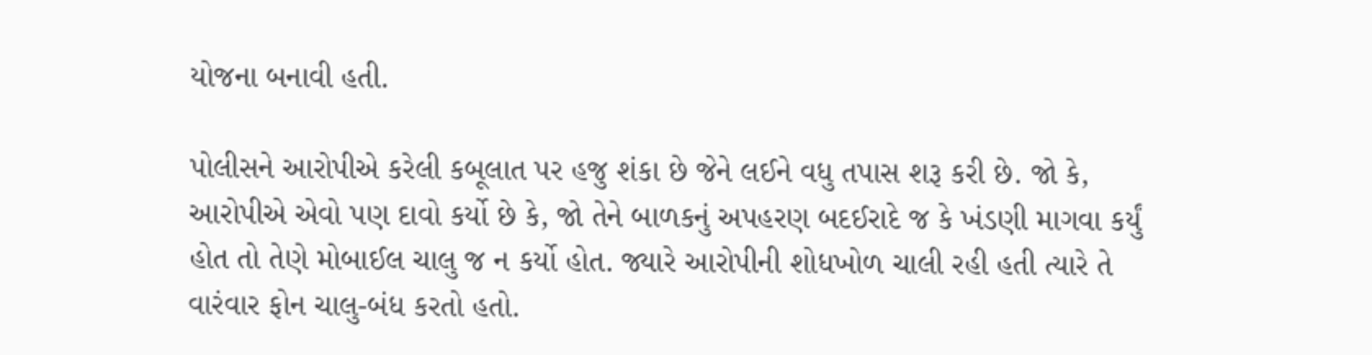યોજના બનાવી હતી.

પોલીસને આરોપીએ કરેલી કબૂલાત પર હજુ શંકા છે જેને લઈને વધુ તપાસ શરૂ કરી છે. જો કે, આરોપીએ એવો પણ દાવો કર્યો છે કે, જો તેને બાળકનું અપહરણ બદઈરાદે જ કે ખંડણી માગવા કર્યું હોત તો તેણે મોબાઈલ ચાલુ જ ન કર્યો હોત. જ્યારે આરોપીની શોધખોળ ચાલી રહી હતી ત્યારે તે વારંવાર ફોન ચાલુ-બંધ કરતો હતો.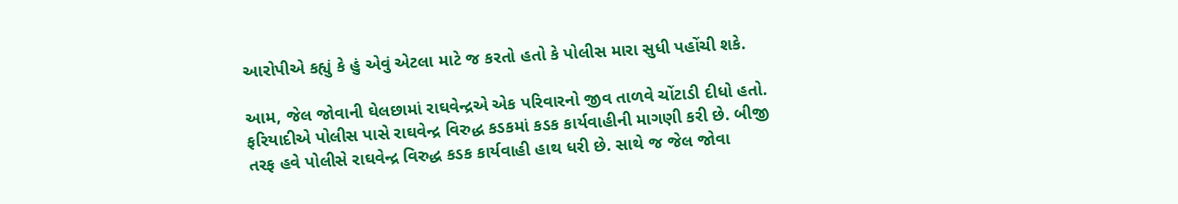આરોપીએ કહ્યું કે હું એવું એટલા માટે જ કરતો હતો કે પોલીસ મારા સુધી પહોંચી શકે.

આમ, જેલ જોવાની ઘેલછામાં રાઘવેન્દ્રએ એક પરિવારનો જીવ તાળવે ચોંટાડી દીધો હતો. ફરિયાદીએ પોલીસ પાસે રાઘવેન્દ્ર વિરુદ્ધ કડકમાં કડક કાર્યવાહીની માગણી કરી છે. બીજી તરફ હવે પોલીસે રાઘવેન્દ્ર વિરુદ્ધ કડક કાર્યવાહી હાથ ધરી છે. સાથે જ જેલ જોવા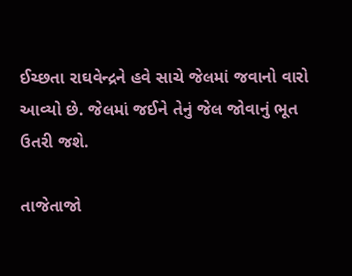ઈચ્છતા રાઘવેન્દ્રને હવે સાચે જેલમાં જવાનો વારો આવ્યો છે. જેલમાં જઈને તેનું જેલ જોવાનું ભૂત ઉતરી જશે.

તાજેતાજો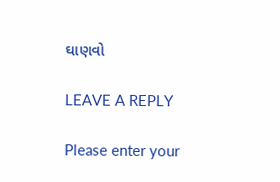ઘાણવો

LEAVE A REPLY

Please enter your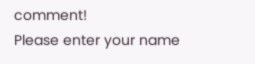comment!
Please enter your name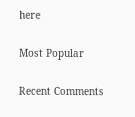here

Most Popular

Recent Comments